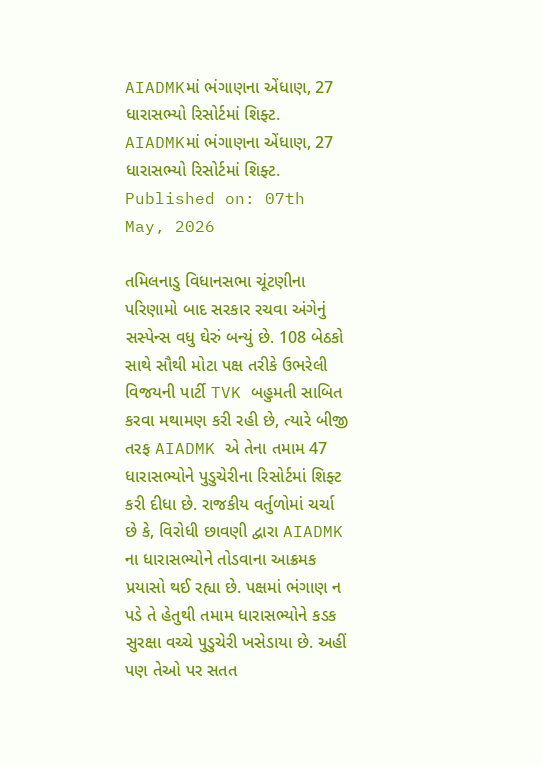AIADMKમાં ભંગાણના એંધાણ, 27 ધારાસભ્યો રિસોર્ટમાં શિફ્ટ.
AIADMKમાં ભંગાણના એંધાણ, 27 ધારાસભ્યો રિસોર્ટમાં શિફ્ટ.
Published on: 07th May, 2026

તમિલનાડુ વિધાનસભા ચૂંટણીના પરિણામો બાદ સરકાર રચવા અંગેનું સસ્પેન્સ વધુ ઘેરું બન્યું છે. 108 બેઠકો સાથે સૌથી મોટા પક્ષ તરીકે ઉભરેલી વિજયની પાર્ટી TVK બહુમતી સાબિત કરવા મથામણ કરી રહી છે, ત્યારે બીજી તરફ AIADMK એ તેના તમામ 47 ધારાસભ્યોને પુડુચેરીના રિસોર્ટમાં શિફ્ટ કરી દીધા છે. રાજકીય વર્તુળોમાં ચર્ચા છે કે, વિરોધી છાવણી દ્વારા AIADMK ના ધારાસભ્યોને તોડવાના આક્રમક પ્રયાસો થઈ રહ્યા છે. પક્ષમાં ભંગાણ ન પડે તે હેતુથી તમામ ધારાસભ્યોને કડક સુરક્ષા વચ્ચે પુડુચેરી ખસેડાયા છે. અહીં પણ તેઓ પર સતત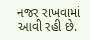નજર રાખવામાં આવી રહી છે.